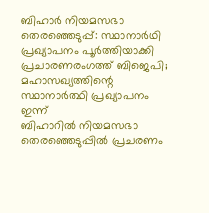ബിഹാർ നിയമസഭാ തെരഞ്ഞെടുപ്പ്: സ്ഥാനാർഥി പ്രഖ്യാപനം പൂർത്തിയാക്കി പ്രചാരണരംഗത്ത് ബിജെപി; മഹാസഖ്യത്തിന്റെ സ്ഥാനാർത്ഥി പ്രഖ്യാപനം ഇന്ന്
ബിഹാറിൽ നിയമസഭാ തെരഞ്ഞെടുപ്പിൽ പ്രചരണം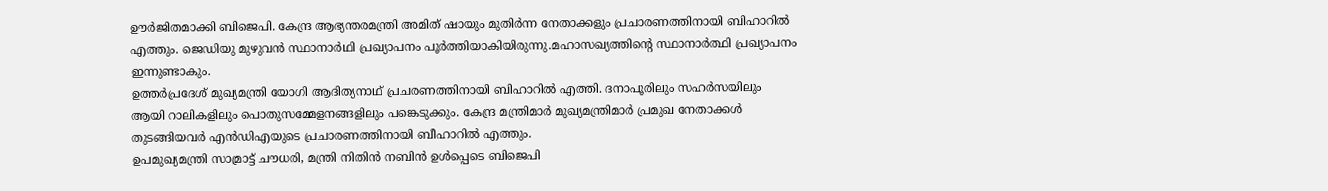ഊർജിതമാക്കി ബിജെപി. കേന്ദ്ര ആഭ്യന്തരമന്ത്രി അമിത് ഷായും മുതിർന്ന നേതാക്കളും പ്രചാരണത്തിനായി ബിഹാറിൽ എത്തും. ജെഡിയു മുഴുവൻ സ്ഥാനാർഥി പ്രഖ്യാപനം പൂർത്തിയാകിയിരുന്നു.മഹാസഖ്യത്തിന്റെ സ്ഥാനാർത്ഥി പ്രഖ്യാപനം ഇന്നുണ്ടാകും.
ഉത്തർപ്രദേശ് മുഖ്യമന്ത്രി യോഗി ആദിത്യനാഥ് പ്രചരണത്തിനായി ബിഹാറിൽ എത്തി. ദനാപൂരിലും സഹർസയിലും ആയി റാലികളിലും പൊതുസമ്മേളനങ്ങളിലും പങ്കെടുക്കും. കേന്ദ്ര മന്ത്രിമാർ മുഖ്യമന്ത്രിമാർ പ്രമുഖ നേതാക്കൾ തുടങ്ങിയവർ എൻഡിഎയുടെ പ്രചാരണത്തിനായി ബീഹാറിൽ എത്തും.
ഉപമുഖ്യമന്ത്രി സാമ്രാട്ട് ചൗധരി, മന്ത്രി നിതിൻ നബിൻ ഉൾപ്പെടെ ബിജെപി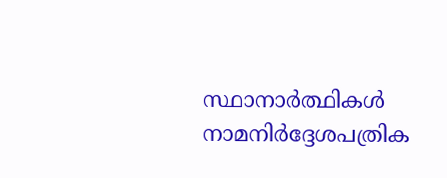സ്ഥാനാർത്ഥികൾ നാമനിർദ്ദേശപത്രിക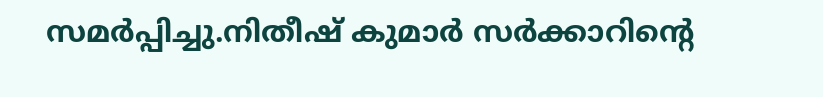സമർപ്പിച്ചു.നിതീഷ് കുമാർ സർക്കാറിന്റെ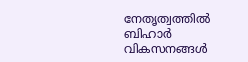നേതൃത്വത്തിൽ ബിഹാർ വികസനങ്ങൾ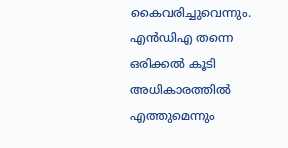കൈവരിച്ചുവെന്നും. എൻഡിഎ തന്നെ ഒരിക്കൽ കൂടി അധികാരത്തിൽ എത്തുമെന്നും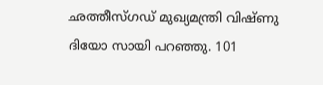ഛത്തീസ്ഗഡ് മുഖ്യമന്ത്രി വിഷ്ണു ദിയോ സായി പറഞ്ഞു. 101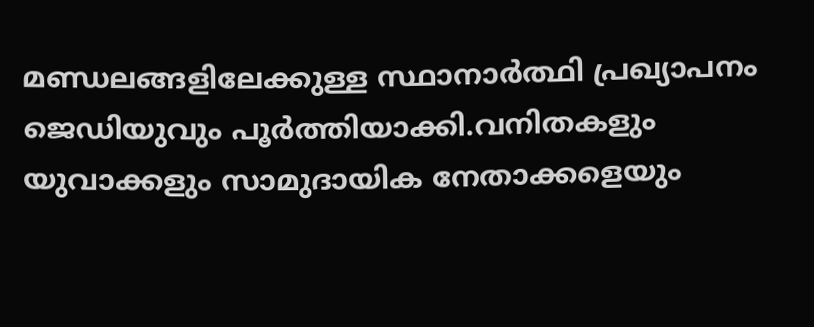മണ്ഡലങ്ങളിലേക്കുള്ള സ്ഥാനാർത്ഥി പ്രഖ്യാപനം ജെഡിയുവും പൂർത്തിയാക്കി.വനിതകളും യുവാക്കളും സാമുദായിക നേതാക്കളെയും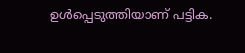ഉൾപ്പെടുത്തിയാണ് പട്ടിക.